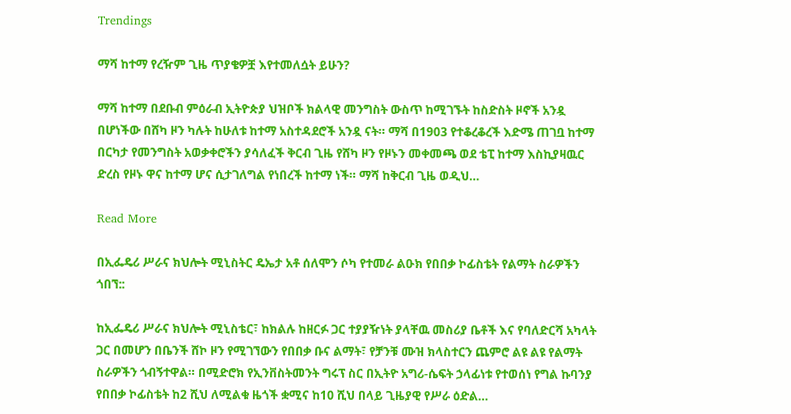Trendings

ማሻ ከተማ የረዥም ጊዜ ጥያቄዎቿ እየተመለሷት ይሁን?

ማሻ ከተማ በደቡብ ምዕራብ ኢትዮጵያ ህዝቦች ክልላዊ መንግስት ውስጥ ከሚገኙት ከስድስት ዞኖች አንዷ በሆነችው በሸካ ዞን ካሉት ከሁለቱ ከተማ አስተዳደሮች አንዷ ናት። ማሻ በ1903 የተቆረቆረች እድሜ ጠገቧ ከተማ በርካታ የመንግስት አወቃቀሮችን ያሳለፈች ቅርብ ጊዜ የሸካ ዞን የዞኑን መቀመጫ ወደ ቴፒ ከተማ እስኪያዛዉር ድረስ የዞኑ ዋና ከተማ ሆና ሲታገለግል የነበረች ከተማ ነች። ማሻ ከቅርብ ጊዜ ወዲህ…

Read More

በኢፌዴሪ ሥራና ክህሎት ሚኒስትር ዴኤታ አቶ ሰለሞን ሶካ የተመራ ልዑክ የበበቃ ኮፊስቴት የልማት ስራዎችን ጎበኘ::

ከኢፌዴሪ ሥራና ክህሎት ሚኒስቴር፣ ከክልሉ ከዘርፉ ጋር ተያያዥነት ያላቸዉ መስሪያ ቤቶች እና የባለድርሻ አካላት ጋር በመሆን በቤንች ሸኮ ዞን የሚገኘውን የበበቃ ቡና ልማት፣ የቻንቹ ሙዝ ክላስተርን ጨምሮ ልዩ ልዩ የልማት ስራዎችን ጎብኝተዋል። በሚድሮክ የኢንቨስትመንት ግሩፕ ስር በኢትዮ አግሪ-ሴፍት ኃላፊነቱ የተወሰነ የግል ኩባንያ የበበቃ ኮፊስቴት ከ2 ሺህ ለሚልቁ ዜጎች ቋሚና ከ10 ሺህ በላይ ጊዜያዊ የሥራ ዕድል…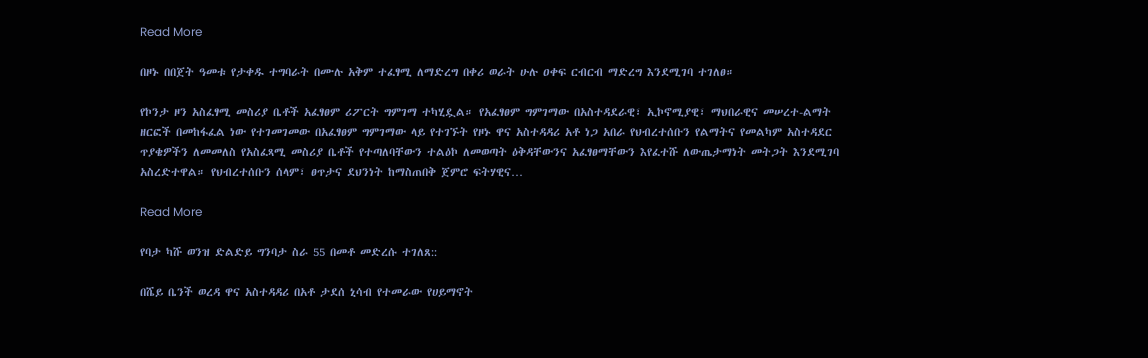Read More

በዞኑ በበጀት ዓመቱ የታቀዱ ተግባራት በሙሉ አቅም ተፈፃሚ ለማድረግ በቀሪ ወራት ሁሉ ዐቀፍ ርብርብ ማድረግ እንደሚገባ ተገለፀ።

የኮንታ ዞን አስፈፃሚ መስሪያ ቤቶች አፈፃፀም ሪፖርት ግምገማ ተካሂዷል። የአፈፃፀም ግምገማው በአስተዳደራዊ፣ ኢኮኖሚያዊ፣ ማህበራዊና መሠረተ-ልማት ዘርፎች በመከፋፈል ነው የተገመገመው በአፈፃፀም ግምገማው ላይ የተገኙት የዞኑ ዋና አስተዳዳሪ አቶ ነጋ አበራ የህብረተሰቡን የልማትና የመልካም አስተዳደር ጥያቄዎችን ለመመለስ የአስፈጻሚ መስሪያ ቤቶች የተጣለባቸውን ተልዕኮ ለመወጣት ዕቅዳቸውንና አፈፃፀማቸውን እየፈተሹ ለውጤታማነት መትጋት እንደሚገባ አስረድተዋል። የህብረተሰቡን ሰላም፣ ፀጥታና ደህንነት ከማስጠበቅ ጀምሮ ፍትሃዊና…

Read More

የባታ ካሹ ወንዝ ድልድይ ግንባታ ስራ 55 በመቶ መድረሱ ተገለጸ::

በሼይ ቤንች ወረዳ ዋና አስተዳዳሪ በአቶ ታደሰ ኒሳብ የተመራው የሀይማኖት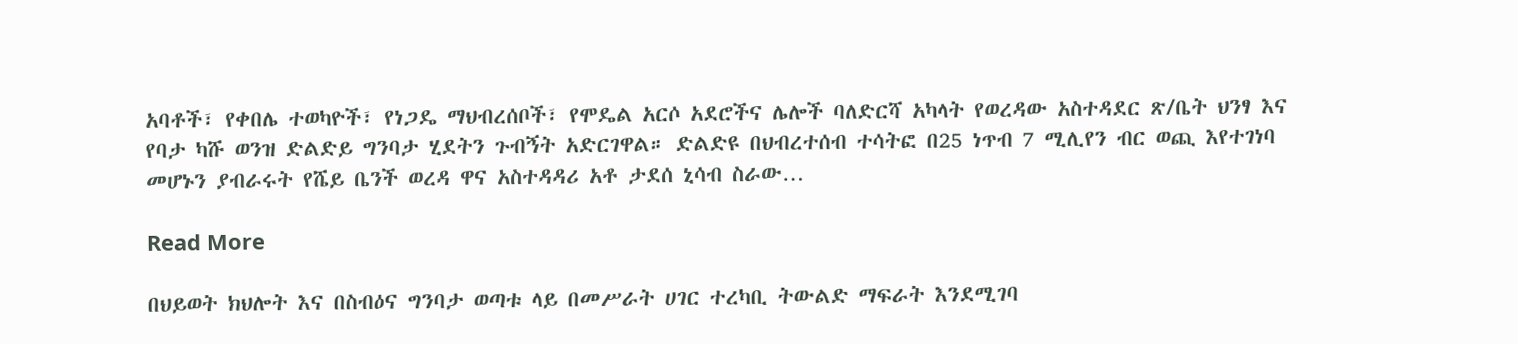አባቶች፣ የቀበሌ ተወካዮች፣ የነጋዴ ማህብረሰቦች፣ የሞዴል አርሶ አደሮችና ሌሎች ባለድርሻ አካላት የወረዳው አስተዳደር ጽ/ቤት ህንፃ እና የባታ ካሹ ወንዝ ድልድይ ግንባታ ሂደትን ጉብኝት አድርገዋል። ድልድዩ በህብረተሰብ ተሳትፎ በ25 ነጥብ 7 ሚሊየን ብር ወጪ እየተገነባ መሆኑን ያብራሩት የሼይ ቤንች ወረዳ ዋና አስተዳዳሪ አቶ ታደሰ ኒሳብ ስራው…

Read More

በህይወት ክህሎት እና በስብዕና ግንባታ ወጣቱ ላይ በመሥራት ሀገር ተረካቢ ትውልድ ማፍራት እንደሚገባ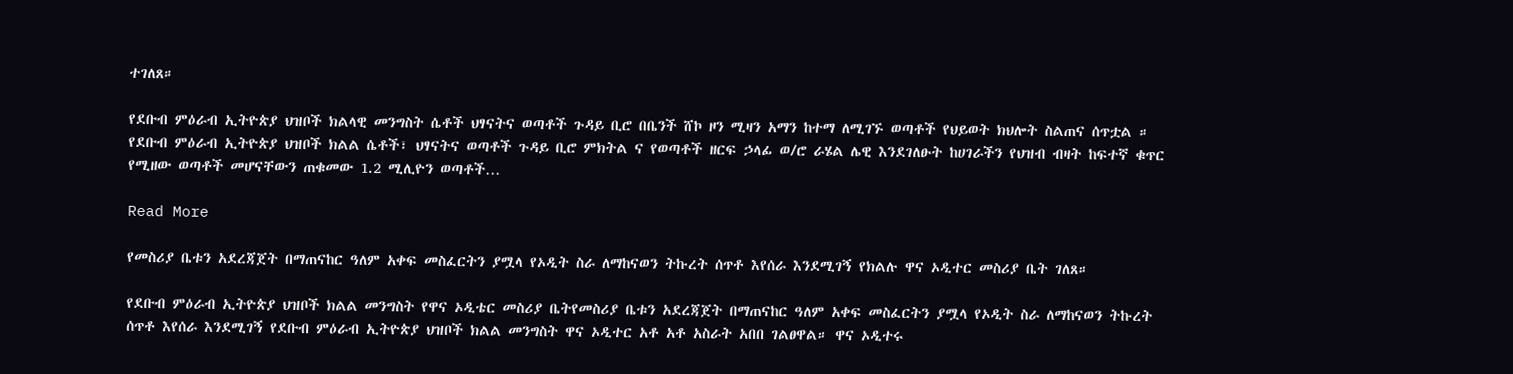ተገለጸ።

የደቡብ ምዕራብ ኢትዮጵያ ህዝቦች ክልላዊ መንግስት ሴቶች ህፃናትና ወጣቶች ጉዳይ ቢሮ በቤንች ሸኮ ዞን ሚዛን አማን ከተማ ለሚገኙ ወጣቶች የህይወት ክህሎት ስልጠና ሰጥቷል ። የደቡብ ምዕራብ ኢትዮጵያ ህዝቦች ክልል ሴቶች፣ ህፃናትና ወጣቶች ጉዳይ ቢሮ ምክትል ና የወጣቶች ዘርፍ ኃላፊ ወ/ሮ ራሄል ሌዊ እንደገለፁት ከሀገራችን የህዝብ ብዛት ከፍተኛ ቁጥር የሚዘው ወጣቶች መሆናቸውን ጠቁመው 1.2 ሚሊዮን ወጣቶች…

Read More

የመስሪያ ቤቱን አደረጃጀት በማጠናከር ዓለም አቀፍ መስፈርትን ያሟላ የኦዲት ስራ ለማከናወን ትኩረት ሰጥቶ እየሰራ እንደሚገኝ የክልሉ ዋና ኦዲተር መስሪያ ቤት ገለጸ።

የደቡብ ምዕራብ ኢትዮጵያ ህዝቦች ክልል መንግስት የዋና ኦዲቴር መስሪያ ቤትየመስሪያ ቤቱን አደረጃጀት በማጠናከር ዓለም አቀፍ መስፈርትን ያሟላ የኦዲት ስራ ለማከናወን ትኩረት ሰጥቶ እየሰራ እንደሚገኝ የደቡብ ምዕራብ ኢትዮጵያ ህዝቦች ክልል መንግስት ዋና ኦዲተር አቶ አቶ አስራት አበበ ገልፀዋል። ዋና ኦዲተሩ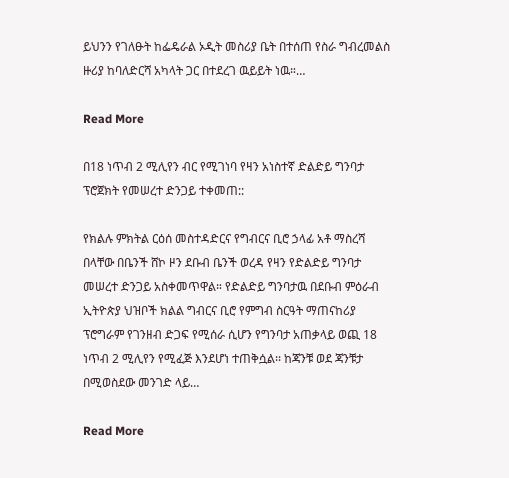ይህንን የገለፁት ከፌዴራል ኦዲት መስሪያ ቤት በተሰጠ የስራ ግብረመልስ ዙሪያ ከባለድርሻ አካላት ጋር በተደረገ ዉይይት ነዉ።…

Read More

በ18 ነጥብ 2 ሚሊየን ብር የሚገነባ የዛን አነስተኛ ድልድይ ግንባታ ፕሮጀክት የመሠረተ ድንጋይ ተቀመጠ::

የክልሉ ምክትል ርዕሰ መስተዳድርና የግብርና ቢሮ ኃላፊ አቶ ማስረሻ በላቸው በቤንች ሸኮ ዞን ደቡብ ቤንች ወረዳ የዛን የድልድይ ግንባታ መሠረተ ድንጋይ አስቀመጥዋል። የድልድይ ግንባታዉ በደቡብ ምዕራብ ኢትዮጵያ ህዝቦች ክልል ግብርና ቢሮ የምግብ ስርዓት ማጠናከሪያ ፕሮግራም የገንዘብ ድጋፍ የሚሰራ ሲሆን የግንባታ አጠቃላይ ወጪ 18 ነጥብ 2 ሚሊየን የሚፈጅ እንደሆነ ተጠቅሷል፡፡ ከጃንቹ ወደ ጃንቹታ በሚወስደው መንገድ ላይ…

Read More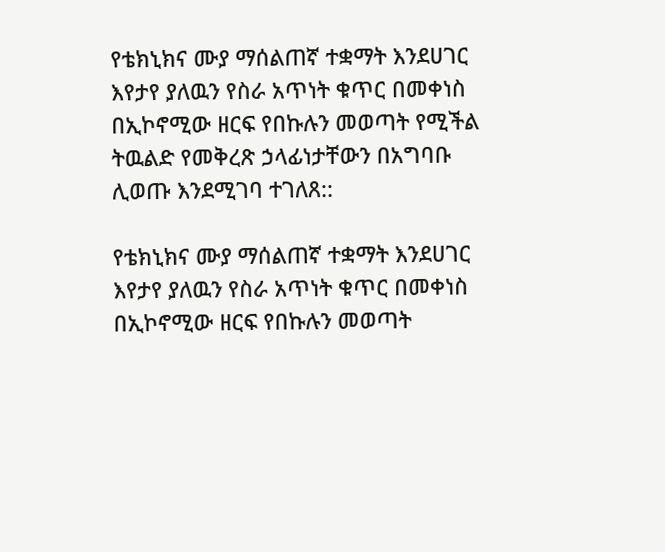የቴክኒክና ሙያ ማሰልጠኛ ተቋማት እንደሀገር እየታየ ያለዉን የስራ አጥነት ቁጥር በመቀነስ በኢኮኖሚው ዘርፍ የበኩሉን መወጣት የሚችል ትዉልድ የመቅረጽ ኃላፊነታቸውን በአግባቡ ሊወጡ እንደሚገባ ተገለጸ::

የቴክኒክና ሙያ ማሰልጠኛ ተቋማት እንደሀገር እየታየ ያለዉን የስራ አጥነት ቁጥር በመቀነስ በኢኮኖሚው ዘርፍ የበኩሉን መወጣት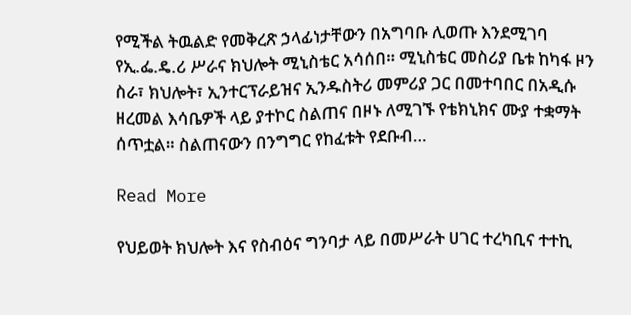የሚችል ትዉልድ የመቅረጽ ኃላፊነታቸውን በአግባቡ ሊወጡ እንደሚገባ የኢ.ፌ.ዴ.ሪ ሥራና ክህሎት ሚኒስቴር አሳሰበ። ሚኒስቴር መስሪያ ቤቱ ከካፋ ዞን ስራ፣ ክህሎት፣ ኢንተርፕራይዝና ኢንዱስትሪ መምሪያ ጋር በመተባበር በአዲሱ ዘረመል እሳቤዎች ላይ ያተኮር ስልጠና በዞኑ ለሚገኙ የቴክኒክና ሙያ ተቋማት ሰጥቷል። ስልጠናውን በንግግር የከፈቱት የደቡብ…

Read More

የህይወት ክህሎት እና የስብዕና ግንባታ ላይ በመሥራት ሀገር ተረካቢና ተተኪ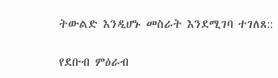ትውልድ እንዲሆኑ መስራት እንደሚገባ ተገለጸ::

የደቡብ ምዕራብ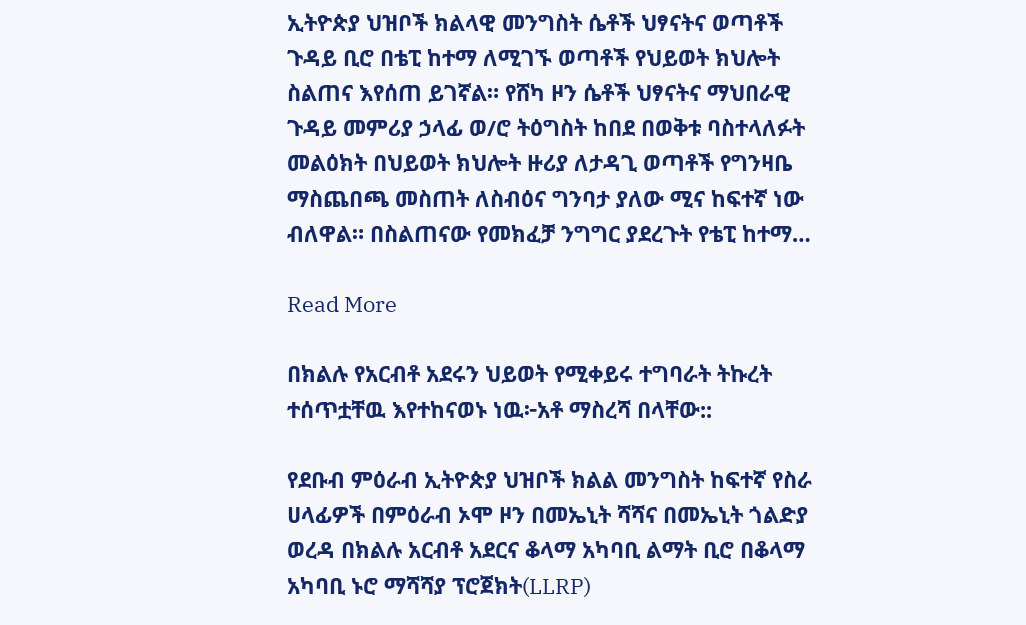ኢትዮጵያ ህዝቦች ክልላዊ መንግስት ሴቶች ህፃናትና ወጣቶች ጉዳይ ቢሮ በቴፒ ከተማ ለሚገኙ ወጣቶች የህይወት ክህሎት ስልጠና እየሰጠ ይገኛል። የሸካ ዞን ሴቶች ህፃናትና ማህበራዊ ጉዳይ መምሪያ ኃላፊ ወ/ሮ ትዕግስት ከበደ በወቅቱ ባስተላለፉት መልዕክት በህይወት ክህሎት ዙሪያ ለታዳጊ ወጣቶች የግንዛቤ ማስጨበጫ መስጠት ለስብዕና ግንባታ ያለው ሚና ከፍተኛ ነው ብለዋል። በስልጠናው የመክፈቻ ንግግር ያደረጉት የቴፒ ከተማ…

Read More

በክልሉ የአርብቶ አደሩን ህይወት የሚቀይሩ ተግባራት ትኩረት ተሰጥቷቸዉ እየተከናወኑ ነዉ፦አቶ ማስረሻ በላቸው::

የደቡብ ምዕራብ ኢትዮጵያ ህዝቦች ክልል መንግስት ከፍተኛ የስራ ሀላፊዎች በምዕራብ ኦሞ ዞን በመኤኒት ሻሻና በመኤኒት ጎልድያ ወረዳ በክልሉ አርብቶ አደርና ቆላማ አካባቢ ልማት ቢሮ በቆላማ አካባቢ ኑሮ ማሻሻያ ፕሮጀክት(LLRP)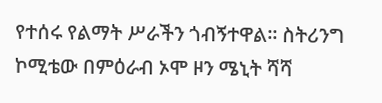የተሰሩ የልማት ሥራችን ጎብኝተዋል፡፡ ስትሪንግ ኮሚቴው በምዕራብ ኦሞ ዞን ሜኒት ሻሻ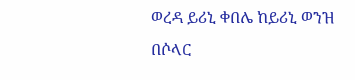ወረዳ ይሪኒ ቀበሌ ከይሪኒ ወንዝ በሶላር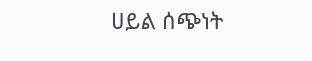ሀይል ሰጭነት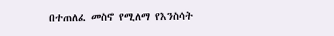በተጠለፈ መስኖ የሚለማ የእንስሳት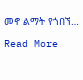መኖ ልማት የጎበኘ…

Read More